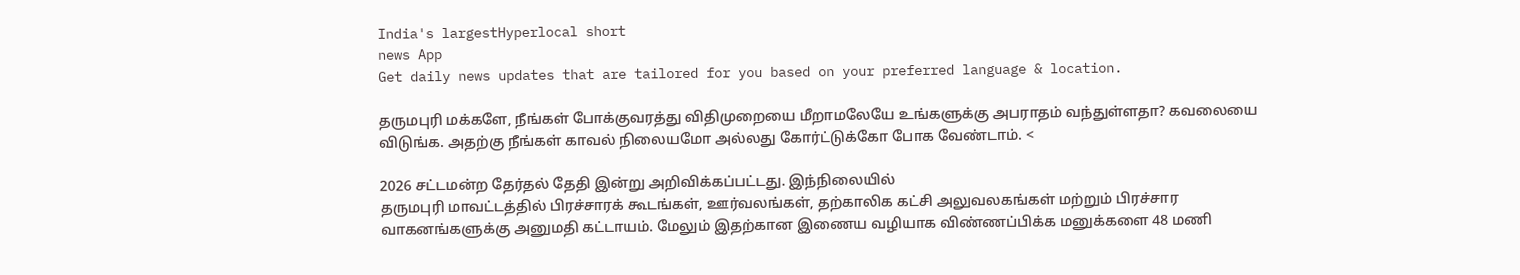India's largestHyperlocal short
news App
Get daily news updates that are tailored for you based on your preferred language & location.

தருமபுரி மக்களே, நீங்கள் போக்குவரத்து விதிமுறையை மீறாமலேயே உங்களுக்கு அபராதம் வந்துள்ளதா? கவலையை விடுங்க. அதற்கு நீங்கள் காவல் நிலையமோ அல்லது கோர்ட்டுக்கோ போக வேண்டாம். <

2026 சட்டமன்ற தேர்தல் தேதி இன்று அறிவிக்கப்பட்டது. இந்நிலையில்
தருமபுரி மாவட்டத்தில் பிரச்சாரக் கூடங்கள், ஊர்வலங்கள், தற்காலிக கட்சி அலுவலகங்கள் மற்றும் பிரச்சார வாகனங்களுக்கு அனுமதி கட்டாயம். மேலும் இதற்கான இணைய வழியாக விண்ணப்பிக்க மனுக்களை 48 மணி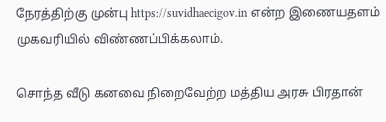நேரத்திற்கு முன்பு https://suvidhaecigov.in என்ற இணையதளம் முகவரியில் விண்ணப்பிக்கலாம்.

சொந்த வீடு கனவை நிறைவேற்ற மத்திய அரசு பிரதான்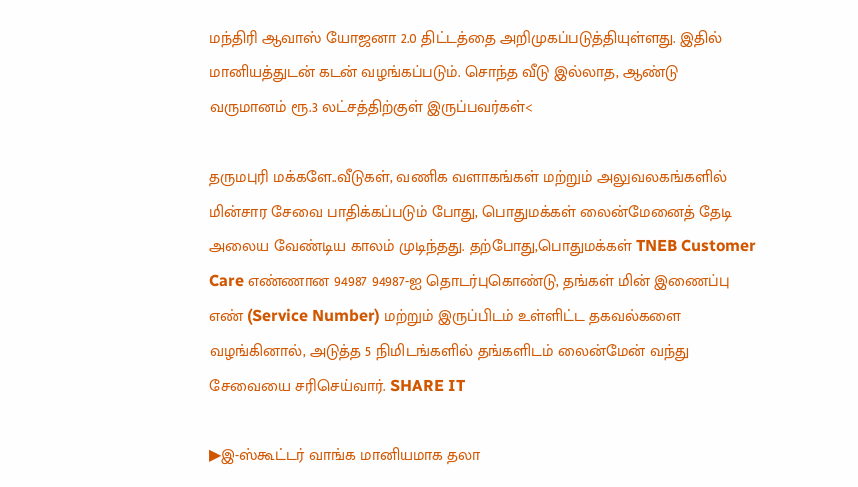மந்திரி ஆவாஸ் யோஜனா 2.0 திட்டத்தை அறிமுகப்படுத்தியுள்ளது. இதில் மானியத்துடன் கடன் வழங்கப்படும். சொந்த வீடு இல்லாத, ஆண்டு வருமானம் ரூ.3 லட்சத்திற்குள் இருப்பவர்கள்<

தருமபுரி மக்களே..வீடுகள், வணிக வளாகங்கள் மற்றும் அலுவலகங்களில் மின்சார சேவை பாதிக்கப்படும் போது, பொதுமக்கள் லைன்மேனைத் தேடி அலைய வேண்டிய காலம் முடிந்தது. தற்போது,பொதுமக்கள் TNEB Customer Care எண்ணான 94987 94987-ஐ தொடர்புகொண்டு, தங்கள் மின் இணைப்பு எண் (Service Number) மற்றும் இருப்பிடம் உள்ளிட்ட தகவல்களை வழங்கினால், அடுத்த 5 நிமிடங்களில் தங்களிடம் லைன்மேன் வந்து சேவையை சரிசெய்வார். SHARE IT

▶இ-ஸ்கூட்டர் வாங்க மானியமாக தலா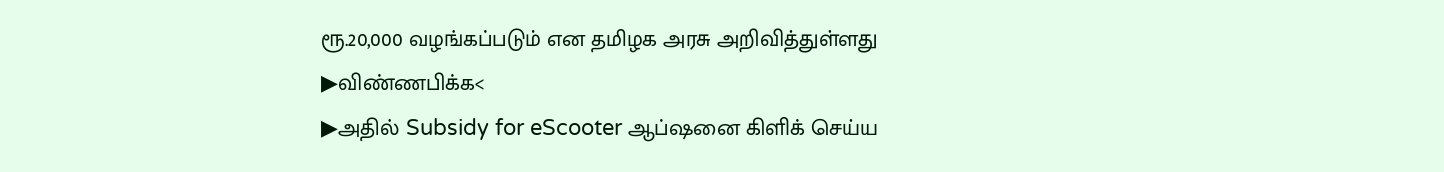ரூ.20,000 வழங்கப்படும் என தமிழக அரசு அறிவித்துள்ளது
▶விண்ணபிக்க<
▶அதில் Subsidy for eScooter ஆப்ஷனை கிளிக் செய்ய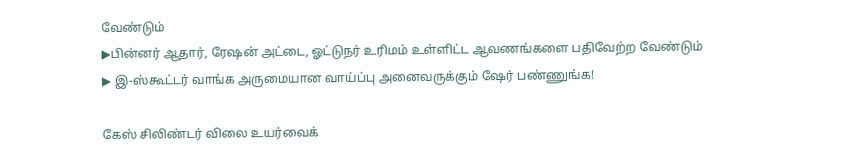வேண்டும்
▶பின்னர் ஆதார், ரேஷன் அட்டை, ஓட்டுநர் உரிமம் உள்ளிட்ட ஆவணங்களை பதிவேற்ற வேண்டும்
▶ இ-ஸ்கூட்டர் வாங்க அருமையான வாய்ப்பு அனைவருக்கும் ஷேர் பண்ணுங்க!

கேஸ் சிலிண்டர் விலை உயர்வைக்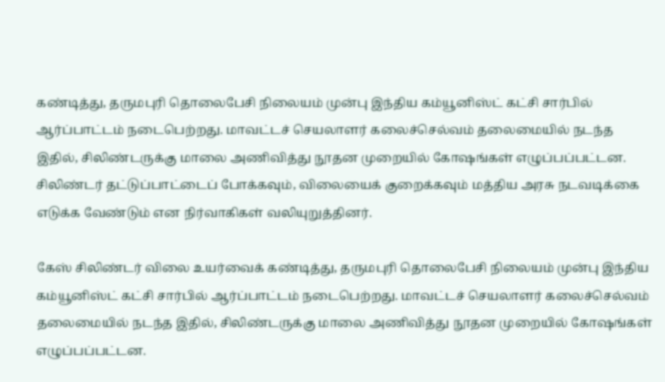கண்டித்து, தருமபுரி தொலைபேசி நிலையம் முன்பு இந்திய கம்யூனிஸ்ட் கட்சி சார்பில் ஆர்ப்பாட்டம் நடைபெற்றது. மாவட்டச் செயலாளர் கலைச்செல்வம் தலைமையில் நடந்த இதில், சிலிண்டருக்கு மாலை அணிவித்து நூதன முறையில் கோஷங்கள் எழுப்பப்பட்டன. சிலிண்டர் தட்டுப்பாட்டைப் போக்கவும், விலையைக் குறைக்கவும் மத்திய அரசு நடவடிக்கை எடுக்க வேண்டும் என நிர்வாகிகள் வலியுறுத்தினர்.

கேஸ் சிலிண்டர் விலை உயர்வைக் கண்டித்து, தருமபுரி தொலைபேசி நிலையம் முன்பு இந்திய கம்யூனிஸ்ட் கட்சி சார்பில் ஆர்ப்பாட்டம் நடைபெற்றது. மாவட்டச் செயலாளர் கலைச்செல்வம் தலைமையில் நடந்த இதில், சிலிண்டருக்கு மாலை அணிவித்து நூதன முறையில் கோஷங்கள் எழுப்பப்பட்டன.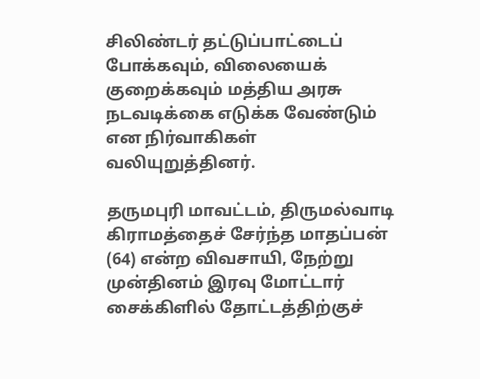சிலிண்டர் தட்டுப்பாட்டைப் போக்கவும், விலையைக் குறைக்கவும் மத்திய அரசு நடவடிக்கை எடுக்க வேண்டும் என நிர்வாகிகள் வலியுறுத்தினர்.

தருமபுரி மாவட்டம், திருமல்வாடி கிராமத்தைச் சேர்ந்த மாதப்பன் (64) என்ற விவசாயி, நேற்று முன்தினம் இரவு மோட்டார் சைக்கிளில் தோட்டத்திற்குச்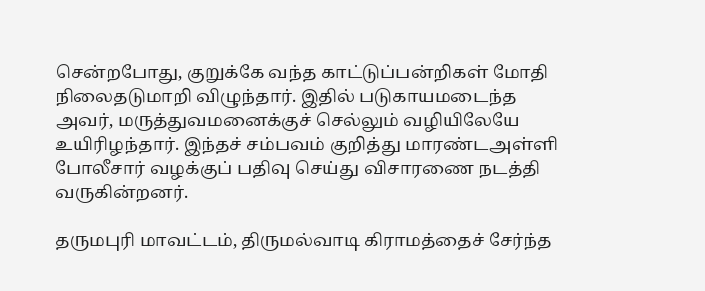சென்றபோது, குறுக்கே வந்த காட்டுப்பன்றிகள் மோதி நிலைதடுமாறி விழுந்தார். இதில் படுகாயமடைந்த அவர், மருத்துவமனைக்குச் செல்லும் வழியிலேயே உயிரிழந்தார். இந்தச் சம்பவம் குறித்து மாரண்டஅள்ளி போலீசார் வழக்குப் பதிவு செய்து விசாரணை நடத்தி வருகின்றனர்.

தருமபுரி மாவட்டம், திருமல்வாடி கிராமத்தைச் சேர்ந்த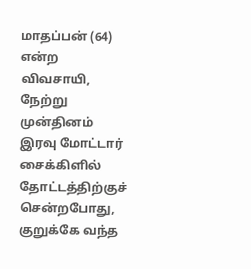மாதப்பன் (64) என்ற விவசாயி, நேற்று முன்தினம் இரவு மோட்டார் சைக்கிளில் தோட்டத்திற்குச் சென்றபோது, குறுக்கே வந்த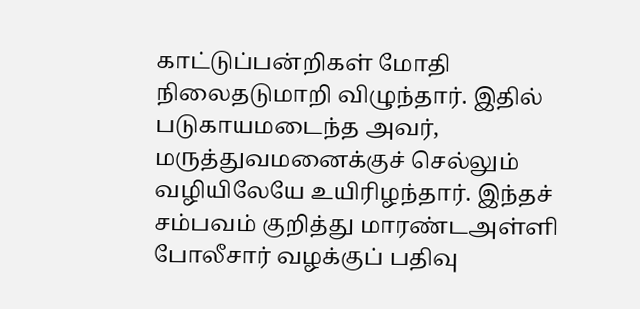காட்டுப்பன்றிகள் மோதி நிலைதடுமாறி விழுந்தார். இதில் படுகாயமடைந்த அவர், மருத்துவமனைக்குச் செல்லும் வழியிலேயே உயிரிழந்தார். இந்தச் சம்பவம் குறித்து மாரண்டஅள்ளி போலீசார் வழக்குப் பதிவு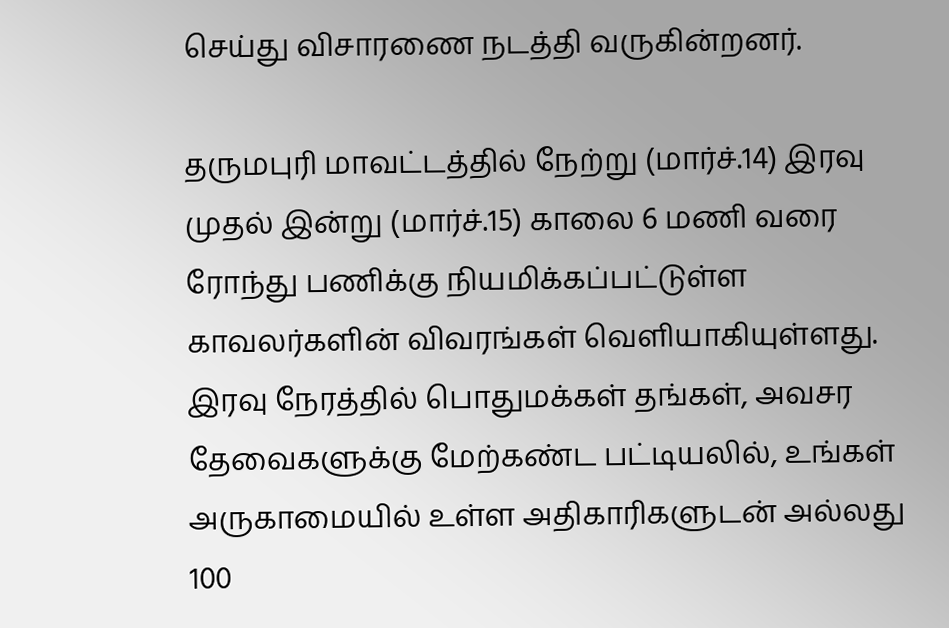செய்து விசாரணை நடத்தி வருகின்றனர்.

தருமபுரி மாவட்டத்தில் நேற்று (மார்ச்.14) இரவு முதல் இன்று (மார்ச்.15) காலை 6 மணி வரை ரோந்து பணிக்கு நியமிக்கப்பட்டுள்ள காவலர்களின் விவரங்கள் வெளியாகியுள்ளது. இரவு நேரத்தில் பொதுமக்கள் தங்கள், அவசர தேவைகளுக்கு மேற்கண்ட பட்டியலில், உங்கள் அருகாமையில் உள்ள அதிகாரிகளுடன் அல்லது 100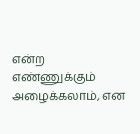என்ற எண்ணுக்கும் அழைக்கலாம், என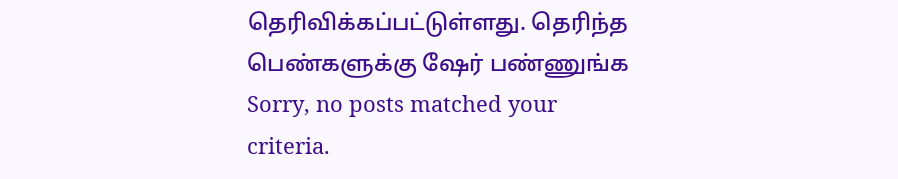தெரிவிக்கப்பட்டுள்ளது. தெரிந்த பெண்களுக்கு ஷேர் பண்ணுங்க
Sorry, no posts matched your criteria.